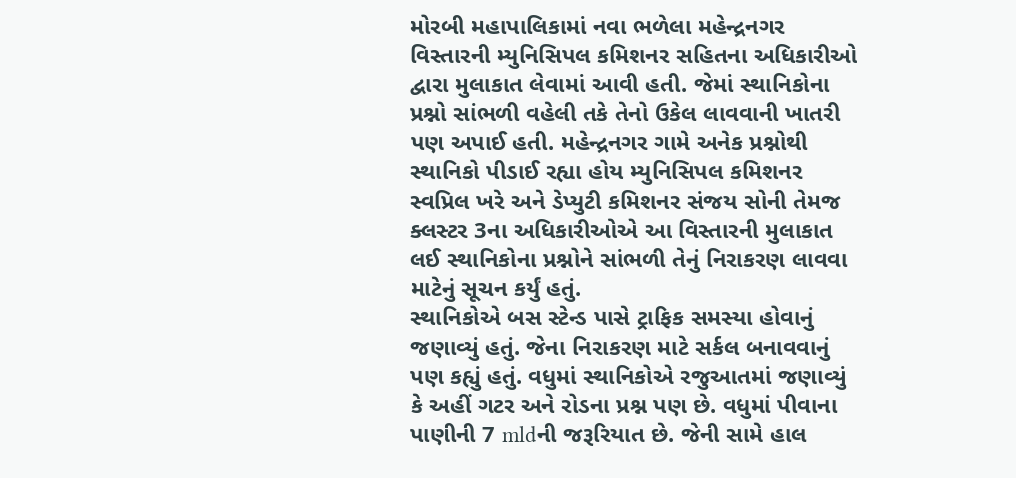મોરબી મહાપાલિકામાં નવા ભળેલા મહેન્દ્રનગર વિસ્તારની મ્યુનિસિપલ કમિશનર સહિતના અધિકારીઓ દ્વારા મુલાકાત લેવામાં આવી હતી. જેમાં સ્થાનિકોના પ્રશ્નો સાંભળી વહેલી તકે તેનો ઉકેલ લાવવાની ખાતરી પણ અપાઈ હતી. મહેન્દ્રનગર ગામે અનેક પ્રશ્નોથી સ્થાનિકો પીડાઈ રહ્યા હોય મ્યુનિસિપલ કમિશનર સ્વપ્રિલ ખરે અને ડેપ્યુટી કમિશનર સંજય સોની તેમજ ક્લસ્ટર 3ના અધિકારીઓએ આ વિસ્તારની મુલાકાત લઈ સ્થાનિકોના પ્રશ્નોને સાંભળી તેનું નિરાકરણ લાવવા માટેનું સૂચન કર્યું હતું.
સ્થાનિકોએ બસ સ્ટેન્ડ પાસે ટ્રાફિક સમસ્યા હોવાનું જણાવ્યું હતું. જેના નિરાકરણ માટે સર્કલ બનાવવાનું પણ કહ્યું હતું. વધુમાં સ્થાનિકોએ રજુઆતમાં જણાવ્યું કે અહીં ગટર અને રોડના પ્રશ્ન પણ છે. વધુમાં પીવાના પાણીની 7 mldની જરૂરિયાત છે. જેની સામે હાલ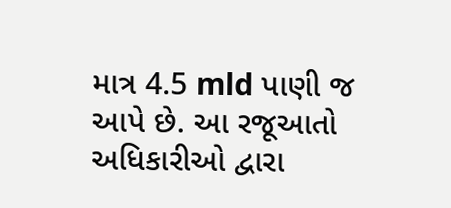માત્ર 4.5 mld પાણી જ આપે છે. આ રજૂઆતો અધિકારીઓ દ્વારા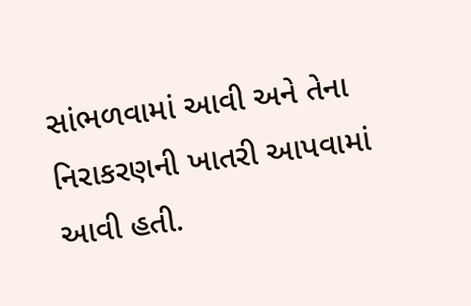સાંભળવામાં આવી અને તેના નિરાકરણની ખાતરી આપવામાં આવી હતી.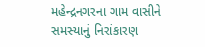મહેન્દ્રનગરના ગામ વાસીને સમસ્યાનું નિરાંકારણ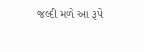જલ્દી મળે આ રૂપે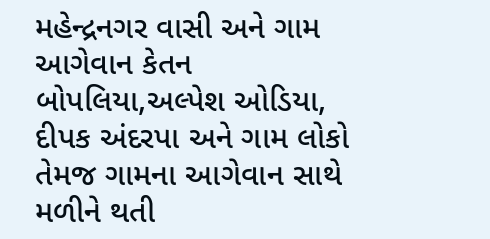મહેન્દ્રનગર વાસી અને ગામ આગેવાન કેતન બોપલિયા,અલ્પેશ ઓડિયા, દીપક અંદરપા અને ગામ લોકો તેમજ ગામના આગેવાન સાથે મળીને થતી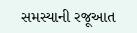સમસ્યાની રજૂઆત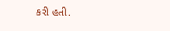કરી હતી.